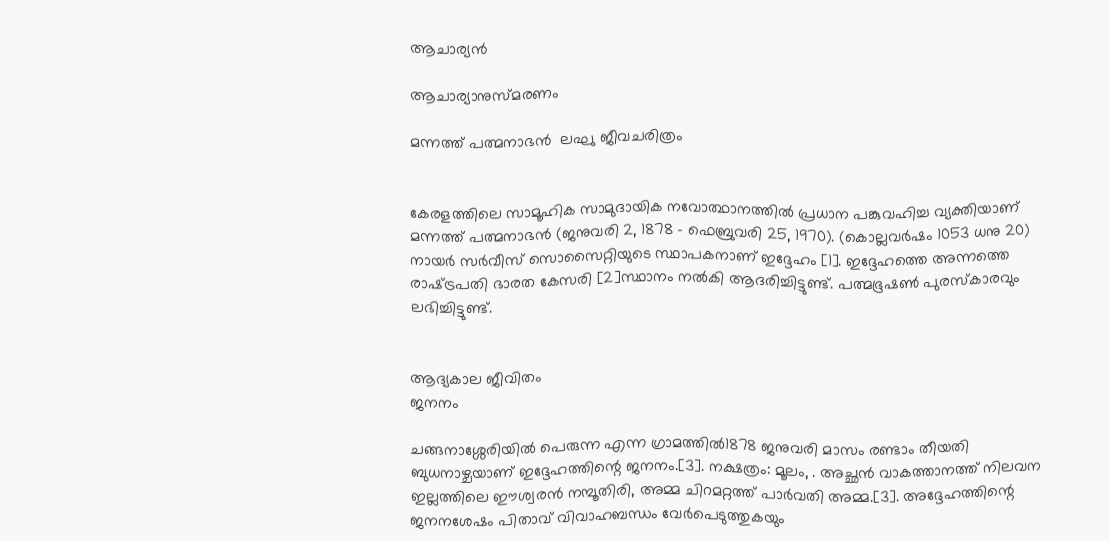ആചാര്യന്‍

ആചാര്യാനുസ്മരണം

മന്നത്ത് പത്മനാഭന്‍  ലഘു ജീവചരിത്രം


കേരളത്തിലെ സാമൂഹിക സാമുദായിക നവോത്ഥാനത്തിൽ പ്രധാന പങ്കുവഹിച്ച വ്യക്തിയാണ് മന്നത്ത്‌ പത്മനാഭൻ (ജനുവരി 2, 1878 - ഫെബ്രുവരി 25, 1970). (കൊല്ലവർഷം 1053 ധനു 20) നായർ സർവീസ്‌ സൊസൈറ്റിയുടെ സ്ഥാപകനാണ് ഇദ്ദേഹം [1]. ഇദ്ദേഹത്തെ അന്നത്തെ രാഷ്‌ട്രപതി ഭാരത കേസരി [2]സ്ഥാനം നൽകി ആദരിച്ചിട്ടുണ്ട്. പത്മഭൂഷൺ പുരസ്കാരവും ലഭിച്ചിട്ടുണ്ട്.


ആദ്യകാല ജീവിതം
ജനനം

ചങ്ങനാശ്ശേരിയിൽ പെരുന്ന എന്ന ഗ്രാമത്തിൽ1878 ജനുവരി മാസം രണ്ടാം തീയതി ബുധനാഴ്ചയാണ് ഇദ്ദേഹത്തിന്റെ ജനനം.[3]. നക്ഷത്രം: മൂലം, . അച്ഛൻ വാകത്താനത്ത് നിലവന ഇല്ലത്തിലെ ഈശ്വരൻ നമ്പൂതിരി, അമ്മ ചിറമറ്റത്ത്‌ പാർവതി അമ്മ.[3]. അദ്ദേഹത്തിന്റെ ജനനശേഷം പിതാവ് വിവാഹബന്ധം വേർപെടുത്തുകയും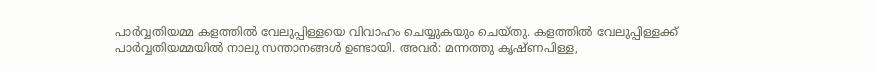പാർവ്വതിയമ്മ കളത്തിൽ വേലുപ്പിള്ളയെ വിവാഹം ചെയ്യുകയും ചെയ്തു. കളത്തിൽ വേലുപ്പിള്ളക്ക് പാർവ്വതിയമ്മയിൽ നാലു സന്താനങ്ങൾ ഉണ്ടായി. അവർ: മന്നത്തു കൃഷ്ണപിള്ള,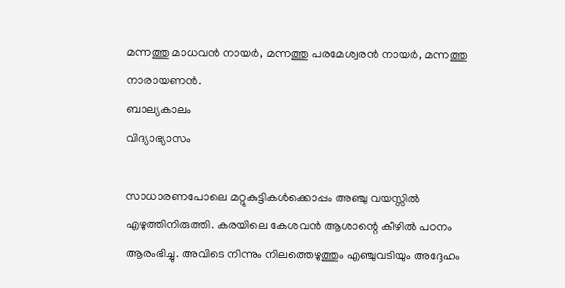മന്നത്തു മാധവൻ നായർ, മന്നത്തു പരമേശ്വരൻ നായർ, മന്നത്തു നാരായണൻ.
ബാല്യകാലം
വിദ്യാഭ്യാസം

സാധാരണപോലെ മറ്റുകുട്ടികൾക്കൊപ്പം അഞ്ചു വയസ്സിൽ എഴുത്തിനിരുത്തി. കരയിലെ കേശവൻ ആശാന്റെ കീഴിൽ പഠനം ആരംഭിച്ചു. അവിടെ നിന്നും നിലത്തെഴുത്തും എഞ്ചുവടിയും അദ്ദേഹം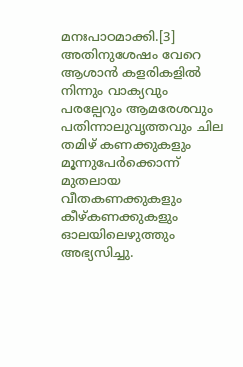മനഃപാഠമാക്കി.[3] അതിനുശേഷം വേറെ ആശാൻ കളരികളിൽ നിന്നും വാക്യവും പരല്പേറും ആമരേശവും പതിന്നാലുവൃത്തവും ചില തമിഴ് കണക്കുകളും മൂന്നുപേർക്കൊന്ന് മുതലായ വീതകണക്കുകളും കീഴ്കണക്കുകളും ഓലയിലെഴുത്തും അഭ്യസിച്ചു.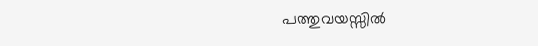പത്തുവയസ്സിൽ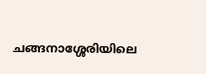ചങ്ങനാശ്ശേരിയിലെ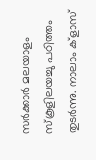സർക്കാർ മലയാളം സ്കൂളിലയച്ചു പഠിത്തം തുടർന്നു. നാലാം ക്ളാസ്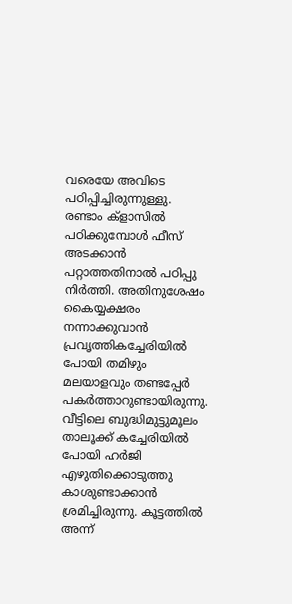വരെയേ അവിടെ പഠിപ്പിച്ചിരുന്നുള്ളു. രണ്ടാം ക്ളാസിൽ പഠിക്കുമ്പോൾ ഫീസ് അടക്കാൻ പറ്റാത്തതിനാൽ പഠിപ്പു നിർത്തി. അതിനുശേഷം കൈയ്യക്ഷരം നന്നാക്കുവാൻ പ്രവൃത്തികച്ചേരിയിൽ പോയി തമിഴും മലയാളവും തണ്ടപ്പേർ പകർത്താറുണ്ടായിരുന്നു. വീട്ടിലെ ബുദ്ധിമുട്ടുമൂലം താലൂക്ക് കച്ചേരിയിൽ പോയി ഹർജി എഴുതിക്കൊടുത്തു കാശുണ്ടാക്കാൻ ശ്രമിച്ചിരുന്നു. കൂട്ടത്തിൽ അന്ന്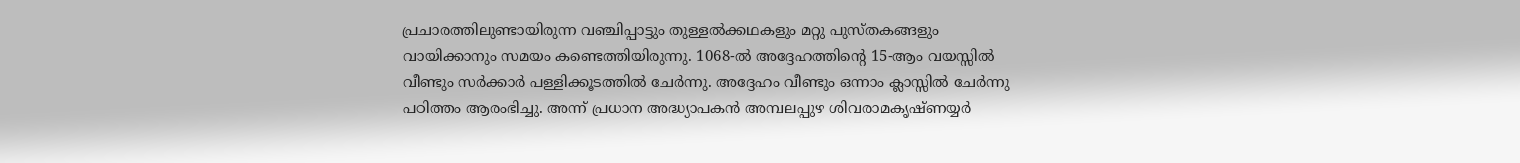പ്രചാരത്തിലുണ്ടായിരുന്ന വഞ്ചിപ്പാട്ടും തുള്ളൽക്കഥകളും മറ്റു പുസ്തകങ്ങളും വായിക്കാനും സമയം കണ്ടെത്തിയിരുന്നു. 1068-ൽ അദ്ദേഹത്തിന്റെ 15-ആം വയസ്സിൽ വീണ്ടും സർക്കാർ പള്ളിക്കൂടത്തിൽ ചേർന്നു. അദ്ദേഹം വീണ്ടും ഒന്നാം ക്ലാസ്സിൽ ചേർന്നു പഠിത്തം ആരംഭിച്ചു. അന്ന് പ്രധാന അദ്ധ്യാപകൻ അമ്പലപ്പുഴ ശിവരാമകൃഷ്ണയ്യർ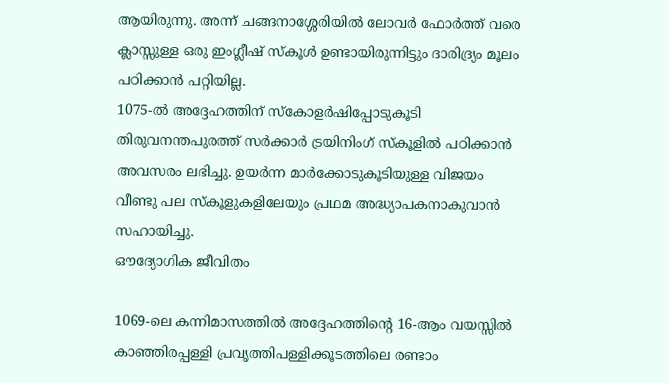ആയിരുന്നു. അന്ന് ചങ്ങനാശ്ശേരിയിൽ ലോവർ ഫോർത്ത് വരെ ക്ലാസ്സുള്ള ഒരു ഇംഗ്ലീഷ് സ്കൂൾ ഉണ്ടായിരുന്നിട്ടും ദാരിദ്ര്യം മൂലം പഠിക്കാൻ പറ്റിയില്ല.
1075-ൽ അദ്ദേഹത്തിന് സ്കോളർഷിപ്പോടുകൂടി തിരുവനന്തപുരത്ത് സർക്കാർ ട്രയിനിംഗ് സ്കൂളിൽ പഠിക്കാൻ അവസരം ലഭിച്ചു. ഉയർന്ന മാർക്കോടുകൂടിയുള്ള വിജയം വീണ്ടു പല സ്കൂളുകളിലേയും പ്രഥമ അദ്ധ്യാപകനാകുവാൻ സഹായിച്ചു.
ഔദ്യോഗിക ജീവിതം

1069-ലെ കന്നിമാസത്തിൽ അദ്ദേഹത്തിന്റെ 16-ആം വയസ്സിൽ കാഞ്ഞിരപ്പള്ളി പ്രവൃത്തിപള്ളിക്കൂടത്തിലെ രണ്ടാം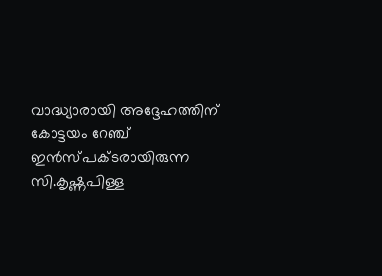വാദ്ധ്യാരായി അദ്ദേഹത്തിന് കോട്ടയം റേഞ്ച് ഇൻസ്പക്ടരായിരുന്ന സി.കൃഷ്ണപിള്ള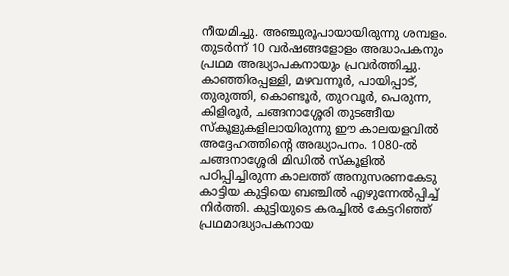നീയമിച്ചു. അഞ്ചുരൂപായായിരുന്നു ശമ്പളം. തുടർന്ന് 10 വർഷങ്ങളോളം അദ്ധാപകനും പ്രഥമ അദ്ധ്യാപകനായും പ്രവർത്തിച്ചു. കാഞ്ഞിരപ്പള്ളി, മഴവന്നൂർ, പായിപ്പാട്, തുരുത്തി, കൊണ്ടൂർ, തുറവൂർ, പെരുന്ന, കിളിരൂർ, ചങ്ങനാശ്ശേരി തുടങ്ങീയ സ്കൂളുകളിലായിരുന്നു ഈ കാലയളവിൽ അദ്ദേഹത്തിന്റെ അദ്ധ്യാപനം. 1080-ൽ ചങ്ങനാശ്ശേരി മിഡിൽ സ്കൂളിൽ പഠിപ്പിച്ചിരുന്ന കാലത്ത് അനുസരണകേടു കാട്ടിയ കുട്ടിയെ ബഞ്ചിൽ എഴുന്നേൽപ്പിച്ച് നിർത്തി. കുട്ടിയുടെ കരച്ചിൽ കേട്ടറിഞ്ഞ് പ്രഥമാദ്ധ്യാപകനായ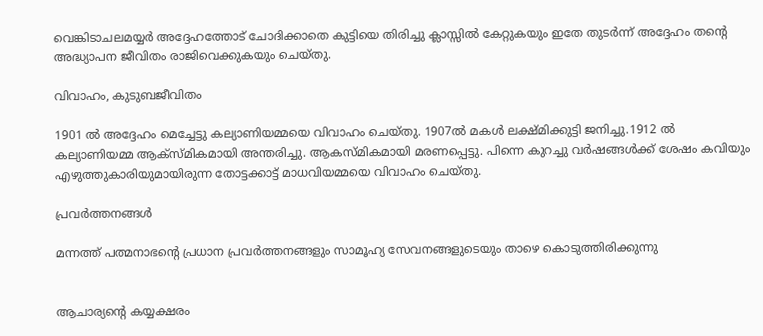വെങ്കിടാചലമയ്യർ അദ്ദേഹത്തോട് ചോദിക്കാതെ കുട്ടിയെ തിരിച്ചു ക്ലാസ്സിൽ കേറ്റുകയും ഇതേ തുടർന്ന് അദ്ദേഹം തന്റെ അദ്ധ്യാപന ജീവിതം രാജിവെക്കുകയും ചെയ്തു.

വിവാഹം, കുടുബജീവിതം

1901 ൽ അദ്ദേഹം മെച്ചേട്ടു കല്യാണിയമ്മയെ വിവാഹം ചെയ്തു. 1907ല്‍ മകള്‍ ലക്ഷ്മിക്കുട്ടി ജനിച്ചു.1912 ല്‍  കല്യാണിയമ്മ ആക്സ്മികമായി അന്തരിച്ചു. ആകസ്മികമായി മരണപ്പെട്ടു. പിന്നെ കുറച്ചു വര്‍ഷങ്ങള്‍ക്ക്‌ ശേഷം കവിയും എഴുത്തുകാരിയുമായിരുന്ന തോട്ടക്കാട്ട്‌ മാധവിയമ്മയെ വിവാഹം ചെയ്തു.

പ്രവർത്തനങ്ങൾ

മന്നത്ത്‌ പത്മനാഭന്റെ പ്രധാന പ്രവർത്തനങ്ങളും സാമൂഹ്യ സേവനങ്ങളുടെയും താഴെ കൊടുത്തിരിക്കുന്നു


ആചാര്യന്റെ കയ്യക്ഷരം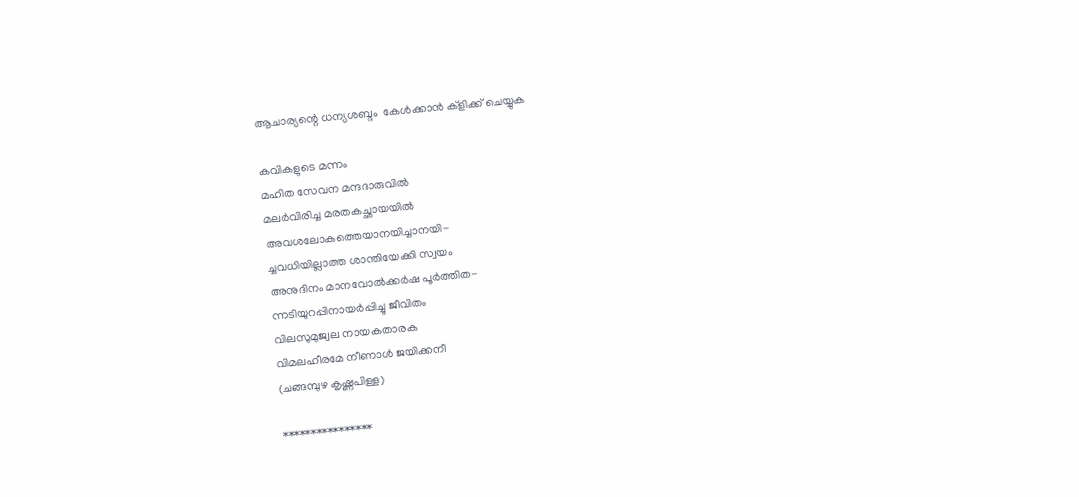ആചാര്യന്റെ ധന്യശബ്ദം  കേള്‍ക്കാന്‍ ക്ളിക്ക് ചെയ്യുക

കവികളുടെ മന്നം
മഹിത സേവന മന്ദദാരുവില്‍
മലര്‍വിരിച്ച മരതകച്ഛായയില്‍
അവശലോകത്തെയാനയിച്ചാനയി-
ച്ചവധിയില്ലാത്ത ശാന്തിയേക്കി സ്വയം
അനുദിനം മാനവോല്‍ക്കര്‍ഷ പൂര്‍ത്തിത-
ന്നടിയുറപ്പിനായര്‍പ്പിച്ചു ജീവിതം
വിലസുമുജ്വല നായകതാരക
വിമലഹീരമേ നീണാള്‍ ജയിക്കനീ
(ചങ്ങമ്പുഴ കൃഷ്ണപിള്ള)

****************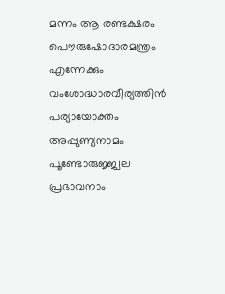മന്നം ആ രണ്ടക്ഷരം പൌരുഷോദാരമന്ത്രം
എന്നേക്കും വംശോദ്ധാരവീര്യത്തിന്‍ പര്യായോക്തം
അപ്പുണ്യനാമം പൂണ്ടോരുജ്ജ്വല പ്രഭാവനാം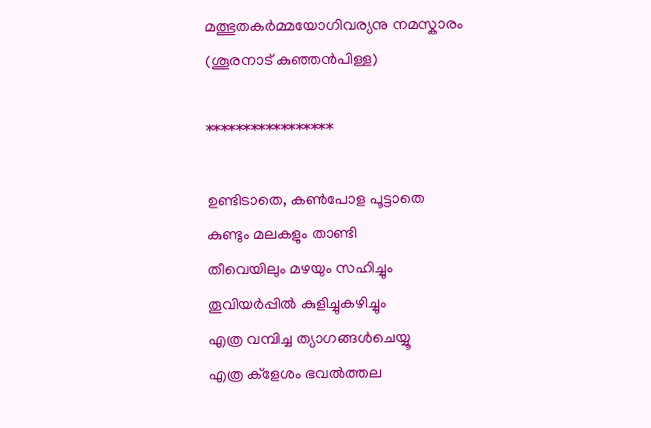മത്ഭുതകര്‍മ്മയോഗിവര്യനു നമസ്കാരം
(ശൂരനാട് കുഞ്ഞന്‍പിള്ള)

*****************

ഉണ്ടിടാതെ, കണ്‍പോള പൂട്ടാതെ
കുണ്ടും മലകളും താണ്ടി
തീവെയിലും മഴയും സഹിച്ചും
തൂവിയര്‍പ്പില്‍ കുളിച്ചുകഴിച്ചും
എത്ര വമ്പിച്ച ത്യാഗങ്ങള്‍ചെയ്യൂ
എത്ര ക്ളേശം ഭവല്‍ത്തല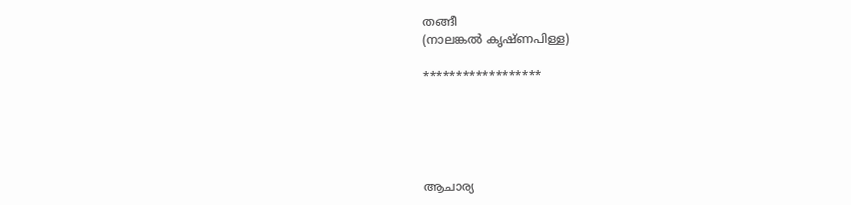തങ്ങീ
(നാലങ്കല്‍ കൃഷ്ണപിള്ള)

******************





ആചാര്യ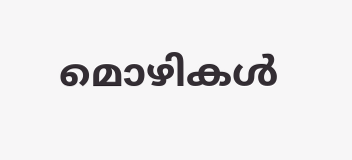മൊഴികള്‍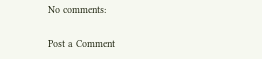No comments:

Post a Comment